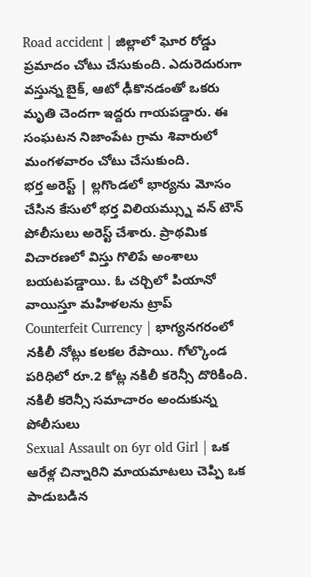Road accident | జిల్లాలో ఘోర రోడ్డు ప్రమాదం చోటు చేసుకుంది. ఎదురెదురుగా వస్తున్న బైక్, ఆటో ఢీకొనడంతో ఒకరు మృతి చెందగా ఇద్దరు గాయపడ్డారు. ఈ సంఘటన నిజాంపేట గ్రామ శివారులో మంగళవారం చోటు చేసుకుంది.
భర్త అరెస్ట్ | ల్లగొండలో భార్యను మోసం చేసిన కేసులో భర్త విలియమ్స్ను వన్ టౌన్ పోలీసులు అరెస్ట్ చేశారు. ప్రాథమిక విచారణలో విస్తు గొలిపే అంశాలు బయటపడ్డాయి. ఓ చర్చిలో పియానో వాయిస్తూ మహిళలను ట్రాప్
Counterfeit Currency | భాగ్యనగరంలో నకిలీ నోట్లు కలకల రేపాయి. గోల్కొండ పరిధిలో రూ.2 కోట్ల నకిలీ కరెన్సీ దొరికింది. నకిలీ కరెన్సీ సమాచారం అందుకున్న పోలీసులు
Sexual Assault on 6yr old Girl | ఒక ఆరేళ్ల చిన్నారిని మాయమాటలు చెప్పి ఒక పాడుబడిన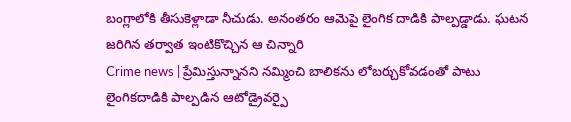బంగ్లాలోకి తీసుకెళ్లాడా నీచుడు. అనంతరం ఆమెపై లైంగిక దాడికి పాల్పడ్డాడు. ఘటన జరిగిన తర్వాత ఇంటికొచ్చిన ఆ చిన్నారి
Crime news | ప్రేమిస్తున్నానని నమ్మించి బాలికను లోబర్చుకోవడంతో పాటు లైంగికదాడికి పాల్పడిన ఆటోడ్రైవర్పై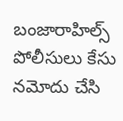బంజారాహిల్స్ పోలీసులు కేసు నమోదు చేసి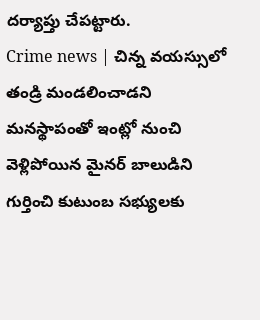దర్యాప్తు చేపట్టారు.
Crime news | చిన్న వయస్సులో తండ్రి మండలించాడని మనస్థాపంతో ఇంట్లో నుంచి వెళ్లిపోయిన మైనర్ బాలుడిని గుర్తించి కుటుంబ సభ్యులకు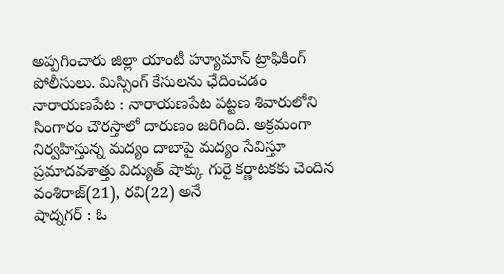అప్పగించారు జిల్లా యాంటీ హ్యూమాన్ ట్రాఫికింగ్ పోలీసులు. మిస్సింగ్ కేసులను ఛేదించడం
నారాయణపేట : నారాయణపేట పట్టణ శివారులోని సింగారం చౌరస్తాలో దారుణం జరిగింది. అక్రమంగా నిర్వహిస్తున్న మద్యం దాబాపై మద్యం సేవిస్తూ ప్రమాదవశాత్తు విద్యుత్ షాక్కు గురై కర్ణాటకకు చెందిన వంశిరాజ్(21), రవి(22) అనే
షాద్నగర్ : ఓ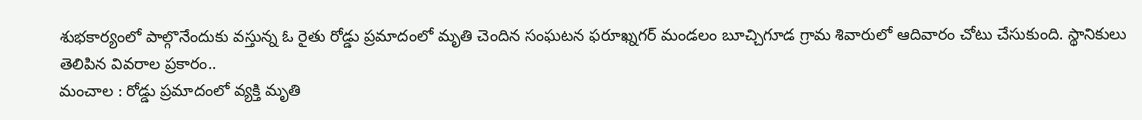శుభకార్యంలో పాల్గొనేందుకు వస్తున్న ఓ రైతు రోడ్డు ప్రమాదంలో మృతి చెందిన సంఘటన ఫరూఖ్నగర్ మండలం బూచ్చిగూడ గ్రామ శివారులో ఆదివారం చోటు చేసుకుంది. స్థానికులు తెలిపిన వివరాల ప్రకారం..
మంచాల : రోడ్డు ప్రమాదంలో వ్యక్తి మృతి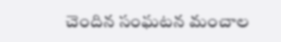చెందిన సంఘటన మంచాల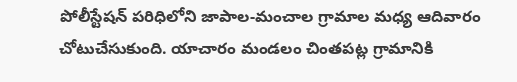పోలీస్టేషన్ పరిధిలోని జాపాల-మంచాల గ్రామాల మధ్య ఆదివారం చోటుచేసుకుంది. యాచారం మండలం చింతపట్ల గ్రామానికి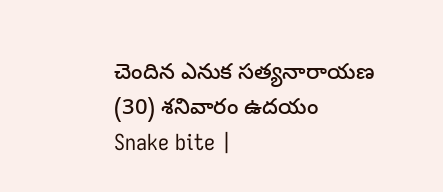చెందిన ఎనుక సత్యనారాయణ (30) శనివారం ఉదయం
Snake bite |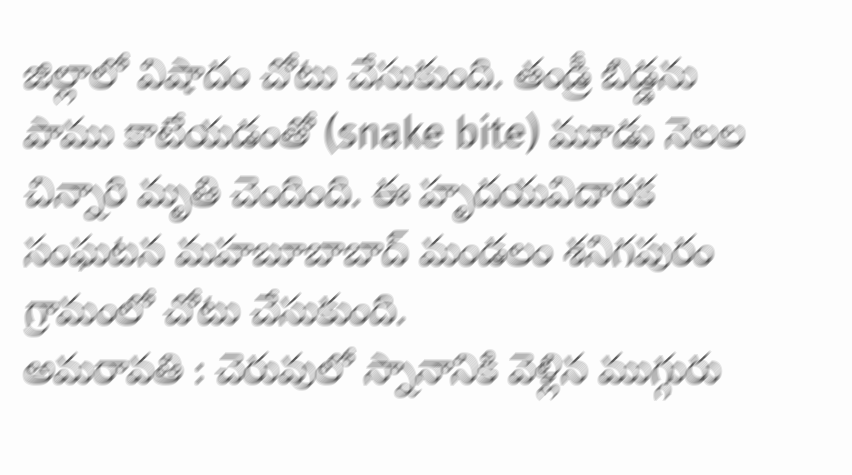జిల్లాలో విషాదం చోటు చేసుకుంది. తండ్రీ బిడ్డను పాము కాటేయడంతో (snake bite) మూడు నెలల చిన్నారి మృతి చెందింది. ఈ హృదయవిదారక సంఘటన మహబూబాబాద్ మండలం శనిగపురం గ్రామంలో చోటు చేసుకుంది.
అమరావతి : చెరువులో స్నానానికి వెళ్లిన ముగ్గురు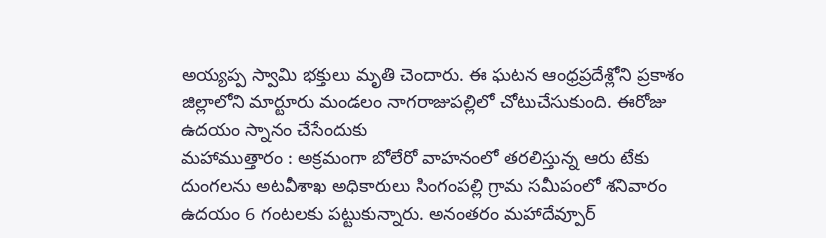అయ్యప్ప స్వామి భక్తులు మృతి చెందారు. ఈ ఘటన ఆంధ్రప్రదేశ్లోని ప్రకాశం జిల్లాలోని మార్టూరు మండలం నాగరాజుపల్లిలో చోటుచేసుకుంది. ఈరోజు ఉదయం స్నానం చేసేందుకు
మహాముత్తారం : అక్రమంగా బోలేరో వాహనంలో తరలిస్తున్న ఆరు టేకు దుంగలను అటవీశాఖ అధికారులు సింగంపల్లి గ్రామ సమీపంలో శనివారం ఉదయం 6 గంటలకు పట్టుకున్నారు. అనంతరం మహాదేవ్పూర్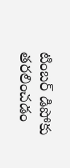టింబర్ డిపోకు తరలించడం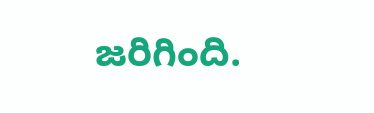జరిగింది.